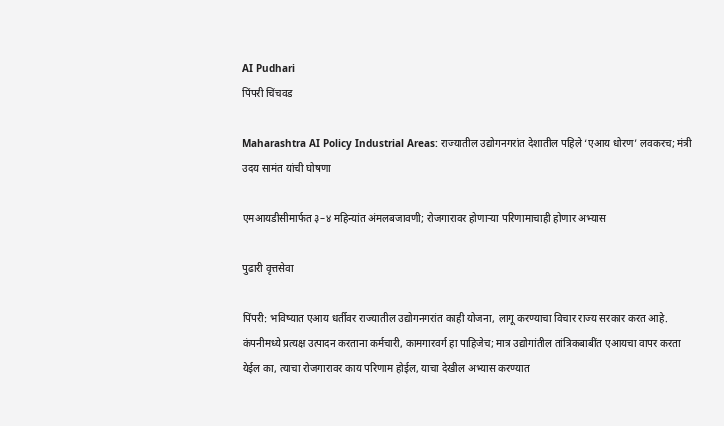AI Pudhari
पिंपरी चिंचवड

Maharashtra AI Policy Industrial Areas: राज्यातील उद्योगनगरांत देशातील पहिले ‘एआय धोरण’ लवकरच; मंत्री उदय सामंत यांची घोषणा

एमआयडीसीमार्फत ३–४ महिन्यांत अंमलबजावणी; रोजगारावर होणाऱ्या परिणामाचाही होणार अभ्यास

पुढारी वृत्तसेवा

पिंपरी: भविष्यात एआय धर्तीवर राज्यातील उद्योगनगरांत काही योजना, लागू करण्याचा विचार राज्य सरकार करत आहे. कंपनीमध्ये प्रत्यक्ष उत्पादन करताना कर्मचारी, कामगारवर्ग हा पाहिजेच; मात्र उद्योगांतील तांत्रिकबाबींत एआयचा वापर करता येईल का, त्याचा रोजगारावर काय परिणाम होईल, याचा देखील अभ्यास करण्यात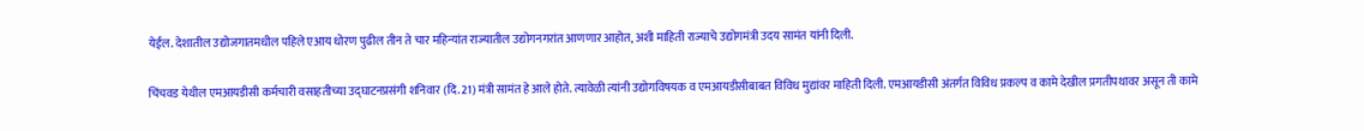येईल. देशातील उद्योजगातमधील पहिले एआय धोरण पुढील तीन ते चार महिन्यांत राज्यातील उद्योगनगरांत आणणार आहोत, अशी माहिती राज्याचे उद्योगमंत्री उदय सामंत यांनी दिली.

चिंचवड येथील एमआयडीसी कर्मचारी वसाहतीच्या उद्घाटनप्रसंगी शनिवार (दि. 21) मंत्री सामंत हे आले होते. त्यावेळी त्यांनी उद्योगविषयक व एमआयडीसीबाबत विविध मुद्यांवर माहिती दिली. एमआयडीसी अंतर्गत विविध प्रकल्प व कामे देखील प्रगतीपथावर असून ती कामे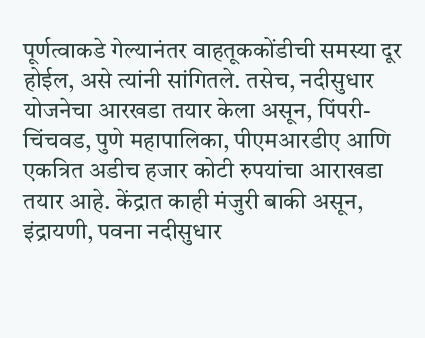पूर्णत्वाकडे गेल्यानंतर वाहतूककोंडीची समस्या दूर होईल, असे त्यांनी सांगितले. तसेच, नदीसुधार योजनेचा आरखडा तयार केला असून, पिंपरी-चिंचवड, पुणे महापालिका, पीएमआरडीए आणि एकत्रित अडीच हजार कोटी रुपयांचा आराखडा तयार आहे. केंद्रात काही मंजुरी बाकी असून, इंद्रायणी, पवना नदीसुधार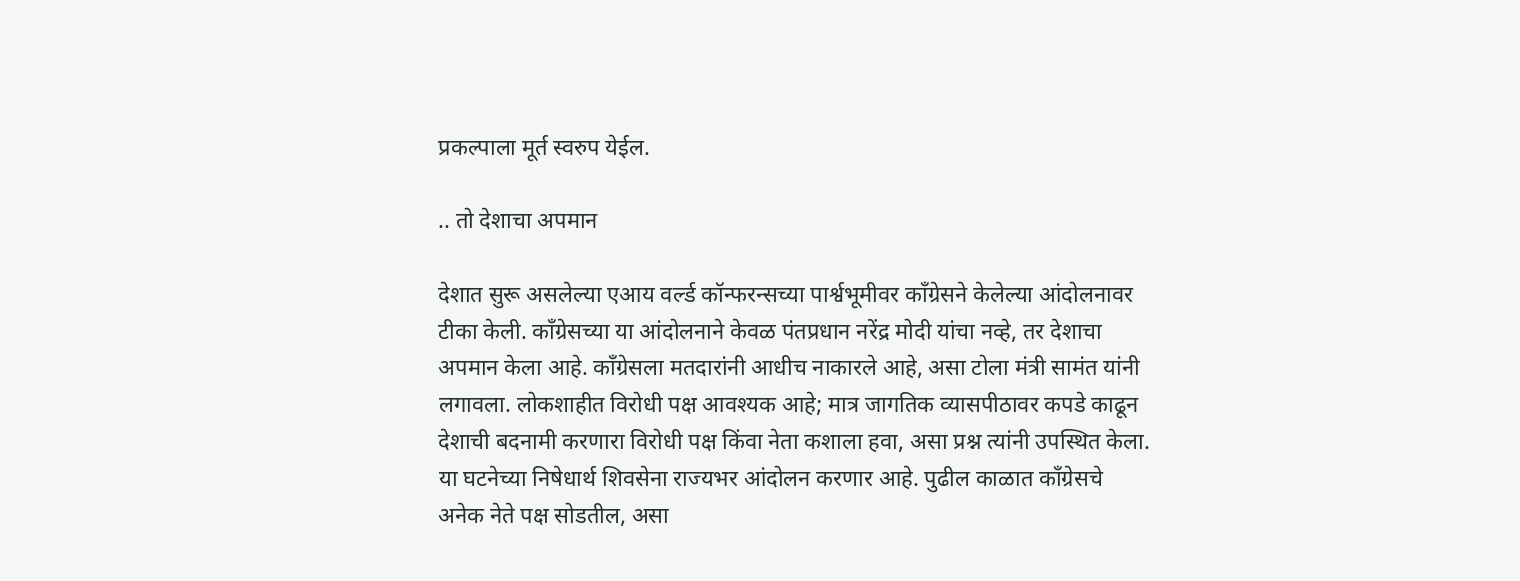प्रकल्पाला मूर्त स्वरुप येईल.

.. तो देशाचा अपमान

देशात सुरू असलेल्या एआय वर्ल्ड कॉन्फरन्सच्या पार्श्वभूमीवर काँग्रेसने केलेल्या आंदोलनावर टीका केली. काँग्रेसच्या या आंदोलनाने केवळ पंतप्रधान नरेंद्र मोदी यांचा नव्हे, तर देशाचा अपमान केला आहे. काँग्रेसला मतदारांनी आधीच नाकारले आहे, असा टोला मंत्री सामंत यांनी लगावला. लोकशाहीत विरोधी पक्ष आवश्यक आहे; मात्र जागतिक व्यासपीठावर कपडे काढून देशाची बदनामी करणारा विरोधी पक्ष किंवा नेता कशाला हवा, असा प्रश्न त्यांनी उपस्थित केला. या घटनेच्या निषेधार्थ शिवसेना राज्यभर आंदोलन करणार आहे. पुढील काळात काँग्रेसचे अनेक नेते पक्ष सोडतील, असा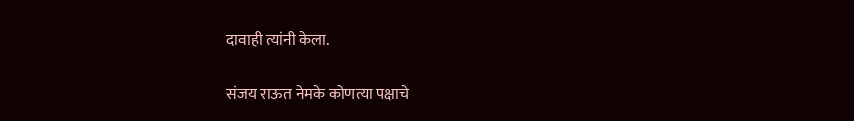दावाही त्यांनी केला.

संजय राऊत नेमके कोणत्या पक्षाचे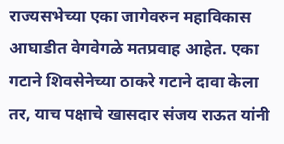राज्यसभेच्या एका जागेवरुन महाविकास आघाडीत वेगवेगळे मतप्रवाह आहेत. एका गटाने शिवसेनेच्या ठाकरे गटाने दावा केला तर, याच पक्षाचे खासदार संजय राऊत यांनी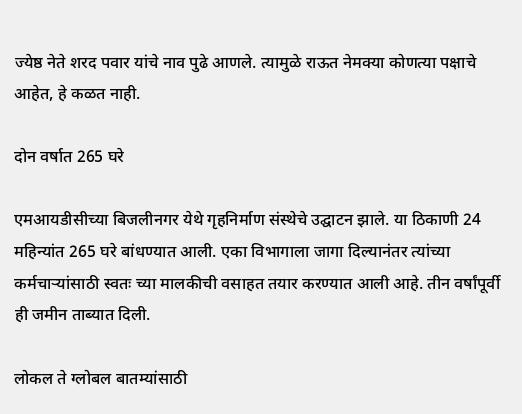ज्येष्ठ नेते शरद पवार यांचे नाव पुढे आणले. त्यामुळे राऊत नेमक्या कोणत्या पक्षाचे आहेत, हे कळत नाही.

दोन वर्षात 265 घरे

एमआयडीसीच्या बिजलीनगर येथे गृहनिर्माण संस्थेचे उद्घाटन झाले. या ठिकाणी 24 महिन्यांत 265 घरे बांधण्यात आली. एका विभागाला जागा दिल्यानंतर त्यांच्या कर्मचाऱ्यांसाठी स्वतः च्या मालकीची वसाहत तयार करण्यात आली आहे. तीन वर्षांपूर्वी ही जमीन ताब्यात दिली.

लोकल ते ग्लोबल बातम्यांसाठी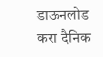डाऊनलोड करा दैनिक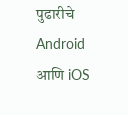पुढारीचे Android आणि iOS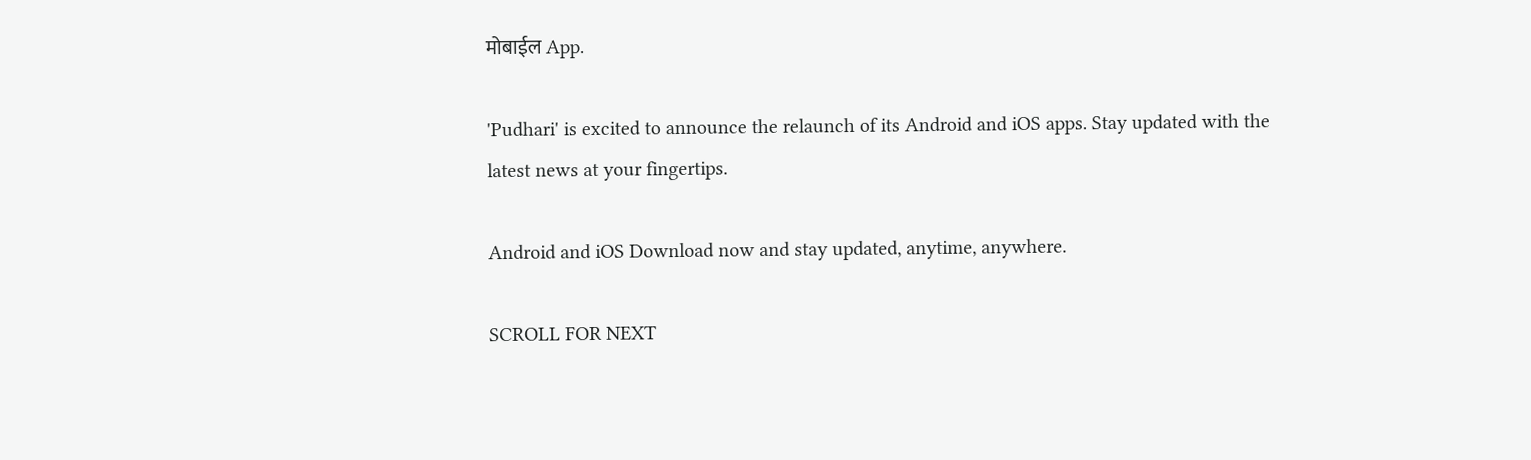मोबाईल App.

'Pudhari' is excited to announce the relaunch of its Android and iOS apps. Stay updated with the latest news at your fingertips.

Android and iOS Download now and stay updated, anytime, anywhere.

SCROLL FOR NEXT